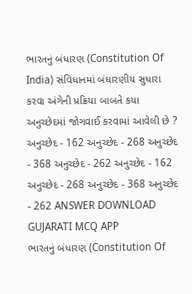ભારતનું બંધારણ (Constitution Of India) સંવિધાનમાં બંધારણીય સુધારા કરવા અંગેની પ્રક્રિયા બાબતે કયા અનુચ્છેદમાં જોગવાઈ કરવામાં આવેલી છે ? અનુચ્છેદ - 162 અનુચ્છેદ - 268 અનુચ્છેદ - 368 અનુચ્છેદ - 262 અનુચ્છેદ - 162 અનુચ્છેદ - 268 અનુચ્છેદ - 368 અનુચ્છેદ - 262 ANSWER DOWNLOAD GUJARATI MCQ APP
ભારતનું બંધારણ (Constitution Of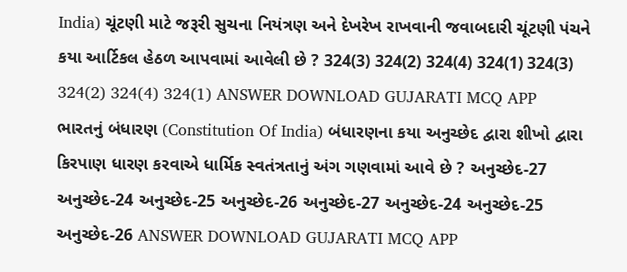India) ચૂંટણી માટે જરૂરી સુચના નિયંત્રણ અને દેખરેખ રાખવાની જવાબદારી ચૂંટણી પંચને કયા આર્ટિકલ હેઠળ આપવામાં આવેલી છે ? 324(3) 324(2) 324(4) 324(1) 324(3) 324(2) 324(4) 324(1) ANSWER DOWNLOAD GUJARATI MCQ APP
ભારતનું બંધારણ (Constitution Of India) બંધારણના કયા અનુચ્છેદ દ્વારા શીખો દ્વારા કિરપાણ ધારણ કરવાએ ધાર્મિક સ્વતંત્રતાનું અંગ ગણવામાં આવે છે ? અનુચ્છેદ-27 અનુચ્છેદ-24 અનુચ્છેદ-25 અનુચ્છેદ-26 અનુચ્છેદ-27 અનુચ્છેદ-24 અનુચ્છેદ-25 અનુચ્છેદ-26 ANSWER DOWNLOAD GUJARATI MCQ APP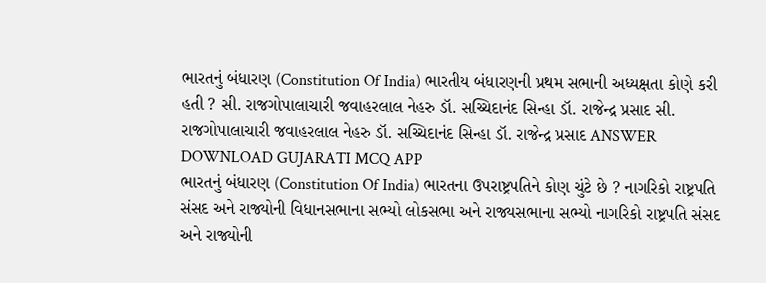ભારતનું બંધારણ (Constitution Of India) ભારતીય બંધારણની પ્રથમ સભાની અધ્યક્ષતા કોણે કરી હતી ? સી. રાજગોપાલાચારી જવાહરલાલ નેહરુ ડૉ. સચ્ચિદાનંદ સિન્હા ડૉ. રાજેન્દ્ર પ્રસાદ સી. રાજગોપાલાચારી જવાહરલાલ નેહરુ ડૉ. સચ્ચિદાનંદ સિન્હા ડૉ. રાજેન્દ્ર પ્રસાદ ANSWER DOWNLOAD GUJARATI MCQ APP
ભારતનું બંધારણ (Constitution Of India) ભારતના ઉપરાષ્ટ્રપતિને કોણ ચુંટે છે ? નાગરિકો રાષ્ટ્રપતિ સંસદ અને રાજ્યોની વિધાનસભાના સભ્યો લોકસભા અને રાજ્યસભાના સભ્યો નાગરિકો રાષ્ટ્રપતિ સંસદ અને રાજ્યોની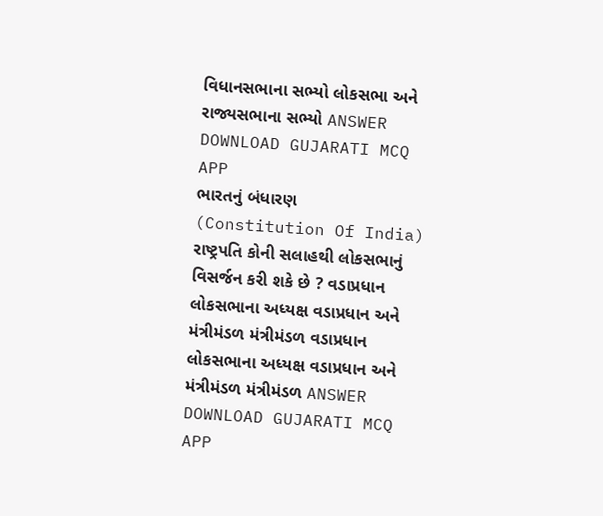વિધાનસભાના સભ્યો લોકસભા અને રાજ્યસભાના સભ્યો ANSWER DOWNLOAD GUJARATI MCQ APP
ભારતનું બંધારણ (Constitution Of India) રાષ્ટ્રપતિ કોની સલાહથી લોકસભાનું વિસર્જન કરી શકે છે ? વડાપ્રધાન લોકસભાના અધ્યક્ષ વડાપ્રધાન અને મંત્રીમંડળ મંત્રીમંડળ વડાપ્રધાન લોકસભાના અધ્યક્ષ વડાપ્રધાન અને મંત્રીમંડળ મંત્રીમંડળ ANSWER DOWNLOAD GUJARATI MCQ APP